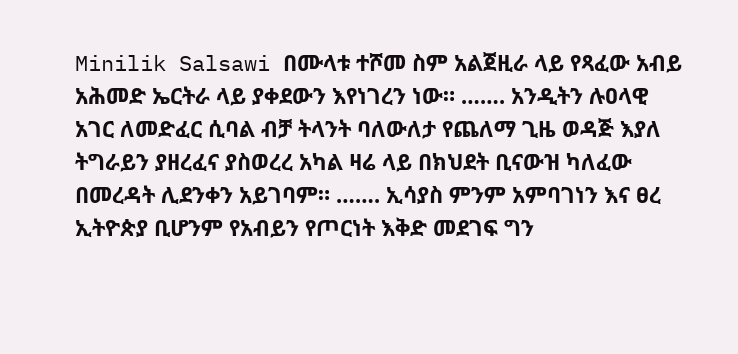Minilik Salsawi በሙላቱ ተሾመ ስም አልጀዚራ ላይ የጻፈው አብይ አሕመድ ኤርትራ ላይ ያቀደውን እየነገረን ነው። ……. አንዲትን ሉዐላዊ አገር ለመድፈር ሲባል ብቻ ትላንት ባለውለታ የጨለማ ጊዜ ወዳጅ እያለ ትግራይን ያዘረፈና ያስወረረ አካል ዛሬ ላይ በክህደት ቢናውዝ ካለፈው በመረዳት ሊደንቀን አይገባም። ……. ኢሳያስ ምንም አምባገነን እና ፀረ ኢትዮጵያ ቢሆንም የአብይን የጦርነት እቅድ መደገፍ ግን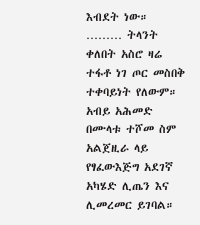እብደት ነው። ……… ትላንት ቀለበት አስሮ ዛሬ ተፋቶ ነገ ጦር መስበቅ ተቀባይነት የለውም። አብይ አሕመድ በሙላቱ ተሾመ ስም አልጀዚራ ላይ የፃፈውእጅግ አደገኛ አካሄድ ሊጤን እና ሊመረመር ይገባል።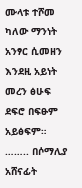ሙላቱ ተሾመ ካለው ማንነት አንፃር ሲመዘን እንደዚ አይነት መረን ፅሁፍ ደፍሮ በፍፁም አይፅፍም። …….. በሶማሊያ አሸናፊት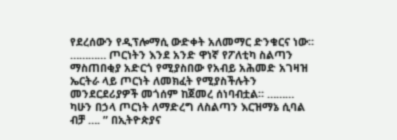የደረሰውን የዲፕሎማሲ ውድቀት አለመማር ድንቁርና ነው። ………… ጦርነትን እንደ አንድ ዋነኛ የፖለቲካ ስልጣን ማስጠበቂያ አድርጎ የሚያስበው የአብይ አሕመድ አገዛዝ ኤርትራ ላይ ጦርነት ለመክፈት የሚያስችሉትን መንደርደሪያዎች መጎሰም ከጀመረ ሰነባብቷል። ……… ካሁን በኃላ ጦርነት ለማድረግ ለስልጣን እርዝማኔ ሲባል ብቻ …. ” በኢትዮጵያና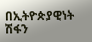በኢትዮጵያዊነት ሽፋን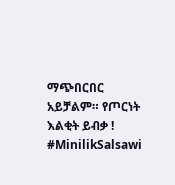ማጭበርበር አይቻልም። የጦርነት እልቂት ይብቃ ! #MinilikSalsawi